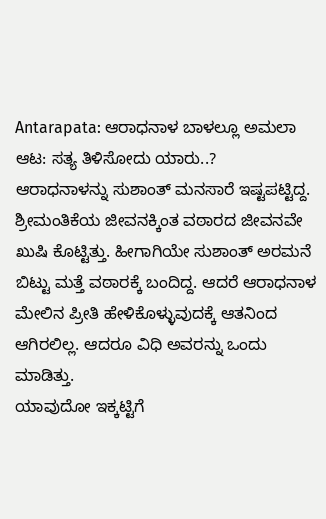Antarapata: ಆರಾಧನಾಳ ಬಾಳಲ್ಲೂ ಅಮಲಾ ಆಟ: ಸತ್ಯ ತಿಳಿಸೋದು ಯಾರು..?
ಆರಾಧನಾಳನ್ನು ಸುಶಾಂತ್ ಮನಸಾರೆ ಇಷ್ಟಪಟ್ಟಿದ್ದ. ಶ್ರೀಮಂತಿಕೆಯ ಜೀವನಕ್ಕಿಂತ ವಠಾರದ ಜೀವನವೇ ಖುಷಿ ಕೊಟ್ಟಿತ್ತು. ಹೀಗಾಗಿಯೇ ಸುಶಾಂತ್ ಅರಮನೆ ಬಿಟ್ಟು ಮತ್ತೆ ವಠಾರಕ್ಕೆ ಬಂದಿದ್ದ. ಆದರೆ ಆರಾಧನಾಳ ಮೇಲಿನ ಪ್ರೀತಿ ಹೇಳಿಕೊಳ್ಳುವುದಕ್ಕೆ ಆತನಿಂದ ಆಗಿರಲಿಲ್ಲ. ಆದರೂ ವಿಧಿ ಅವರನ್ನು ಒಂದು ಮಾಡಿತ್ತು.
ಯಾವುದೋ ಇಕ್ಕಟ್ಟಿಗೆ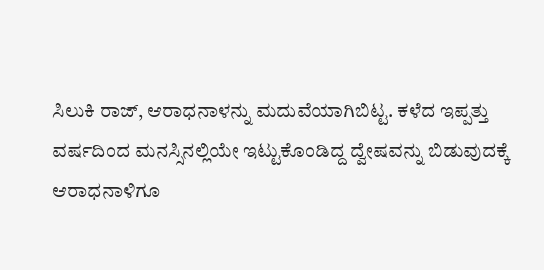ಸಿಲುಕಿ ರಾಜ್, ಆರಾಧನಾಳನ್ನು ಮದುವೆಯಾಗಿಬಿಟ್ಟ. ಕಳೆದ ಇಪ್ಪತ್ತು ವರ್ಷದಿಂದ ಮನಸ್ಸಿನಲ್ಲಿಯೇ ಇಟ್ಟುಕೊಂಡಿದ್ದ ದ್ವೇಷವನ್ನು ಬಿಡುವುದಕ್ಕೆ ಆರಾಧನಾಳಿಗೂ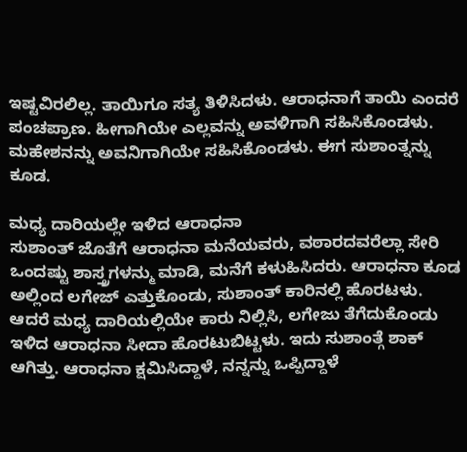ಇಷ್ಟವಿರಲಿಲ್ಲ. ತಾಯಿಗೂ ಸತ್ಯ ತಿಳಿಸಿದಳು. ಆರಾಧನಾಗೆ ತಾಯಿ ಎಂದರೆ ಪಂಚಪ್ರಾಣ. ಹೀಗಾಗಿಯೇ ಎಲ್ಲವನ್ನು ಅವಳಿಗಾಗಿ ಸಹಿಸಿಕೊಂಡಳು. ಮಹೇಶನನ್ನು ಅವನಿಗಾಗಿಯೇ ಸಹಿಸಿಕೊಂಡಳು. ಈಗ ಸುಶಾಂತ್ನನ್ನು ಕೂಡ.

ಮಧ್ಯ ದಾರಿಯಲ್ಲೇ ಇಳಿದ ಆರಾಧನಾ
ಸುಶಾಂತ್ ಜೊತೆಗೆ ಆರಾಧನಾ ಮನೆಯವರು, ವಠಾರದವರೆಲ್ಲಾ ಸೇರಿ ಒಂದಷ್ಟು ಶಾಸ್ತ್ರಗಳನ್ಮು ಮಾಡಿ, ಮನೆಗೆ ಕಳುಹಿಸಿದರು. ಆರಾಧನಾ ಕೂಡ ಅಲ್ಲಿಂದ ಲಗೇಜ್ ಎತ್ತುಕೊಂಡು, ಸುಶಾಂತ್ ಕಾರಿನಲ್ಲಿ ಹೊರಟಳು. ಆದರೆ ಮಧ್ಯ ದಾರಿಯಲ್ಲಿಯೇ ಕಾರು ನಿಲ್ಲಿಸಿ, ಲಗೇಜು ತೆಗೆದುಕೊಂಡು ಇಳಿದ ಆರಾಧನಾ ಸೀದಾ ಹೊರಟುಬಿಟ್ಟಳು. ಇದು ಸುಶಾಂತ್ಗೆ ಶಾಕ್ ಆಗಿತ್ತು. ಆರಾಧನಾ ಕ್ಷಮಿಸಿದ್ದಾಳೆ, ನನ್ನನ್ನು ಒಪ್ಪಿದ್ದಾಳೆ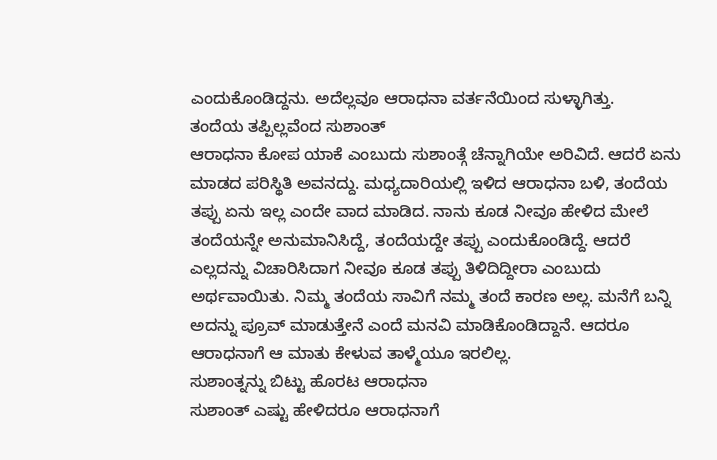ಎಂದುಕೊಂಡಿದ್ದನು. ಅದೆಲ್ಲವೂ ಆರಾಧನಾ ವರ್ತನೆಯಿಂದ ಸುಳ್ಳಾಗಿತ್ತು.
ತಂದೆಯ ತಪ್ಪಿಲ್ಲವೆಂದ ಸುಶಾಂತ್
ಆರಾಧನಾ ಕೋಪ ಯಾಕೆ ಎಂಬುದು ಸುಶಾಂತ್ಗೆ ಚೆನ್ನಾಗಿಯೇ ಅರಿವಿದೆ. ಆದರೆ ಏನು ಮಾಡದ ಪರಿಸ್ಥಿತಿ ಅವನದ್ದು. ಮಧ್ಯದಾರಿಯಲ್ಲಿ ಇಳಿದ ಆರಾಧನಾ ಬಳಿ, ತಂದೆಯ ತಪ್ಪು ಏನು ಇಲ್ಲ ಎಂದೇ ವಾದ ಮಾಡಿದ. ನಾನು ಕೂಡ ನೀವೂ ಹೇಳಿದ ಮೇಲೆ ತಂದೆಯನ್ನೇ ಅನುಮಾನಿಸಿದ್ದೆ, ತಂದೆಯದ್ದೇ ತಪ್ಪು ಎಂದುಕೊಂಡಿದ್ದೆ. ಆದರೆ ಎಲ್ಲದನ್ನು ವಿಚಾರಿಸಿದಾಗ ನೀವೂ ಕೂಡ ತಪ್ಪು ತಿಳಿದಿದ್ದೀರಾ ಎಂಬುದು ಅರ್ಥವಾಯಿತು. ನಿಮ್ಮ ತಂದೆಯ ಸಾವಿಗೆ ನಮ್ಮ ತಂದೆ ಕಾರಣ ಅಲ್ಲ. ಮನೆಗೆ ಬನ್ನಿ ಅದನ್ನು ಪ್ರೂವ್ ಮಾಡುತ್ತೇನೆ ಎಂದೆ ಮನವಿ ಮಾಡಿಕೊಂಡಿದ್ದಾನೆ. ಆದರೂ ಆರಾಧನಾಗೆ ಆ ಮಾತು ಕೇಳುವ ತಾಳ್ಮೆಯೂ ಇರಲಿಲ್ಲ.
ಸುಶಾಂತ್ನನ್ನು ಬಿಟ್ಟು ಹೊರಟ ಆರಾಧನಾ
ಸುಶಾಂತ್ ಎಷ್ಟು ಹೇಳಿದರೂ ಆರಾಧನಾಗೆ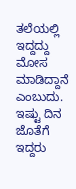ತಲೆಯಲ್ಲಿ ಇದ್ದದ್ದು ಮೋಸ ಮಾಡಿದ್ದಾನೆ ಎಂಬುದು. ಇಷ್ಟು ದಿನ ಜೊತೆಗೆ ಇದ್ದರು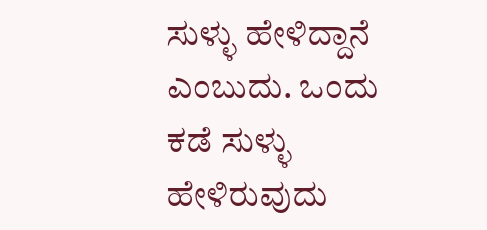ಸುಳ್ಳು ಹೇಳಿದ್ದಾನೆ ಎಂಬುದು. ಒಂದು ಕಡೆ ಸುಳ್ಳು ಹೇಳಿರುವುದು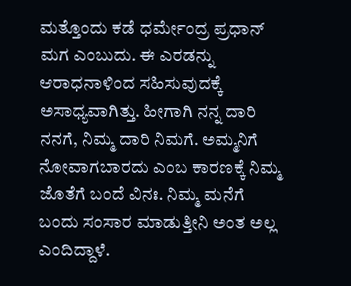ಮತ್ತೊಂದು ಕಡೆ ಧರ್ಮೇಂದ್ರ ಪ್ರಧಾನ್ ಮಗ ಎಂಬುದು. ಈ ಎರಡನ್ನು ಆರಾಧನಾಳಿಂದ ಸಹಿಸುವುದಕ್ಕೆ ಅಸಾಧ್ಯವಾಗಿತ್ತು. ಹೀಗಾಗಿ ನನ್ನ ದಾರಿ ನನಗೆ, ನಿಮ್ಮ ದಾರಿ ನಿಮಗೆ. ಅಮ್ಮನಿಗೆ ನೋವಾಗಬಾರದು ಎಂಬ ಕಾರಣಕ್ಕೆ ನಿಮ್ಮ ಜೊತೆಗೆ ಬಂದೆ ವಿನಃ. ನಿಮ್ಮ ಮನೆಗೆ ಬಂದು ಸಂಸಾರ ಮಾಡುತ್ತೀನಿ ಅಂತ ಅಲ್ಲ ಎಂದಿದ್ದಾಳೆ.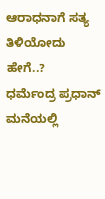ಆರಾಧನಾಗೆ ಸತ್ಯ ತಿಳಿಯೋದು ಹೇಗೆ..?
ಧರ್ಮೆಂದ್ರ ಪ್ರಧಾನ್ ಮನೆಯಲ್ಲಿ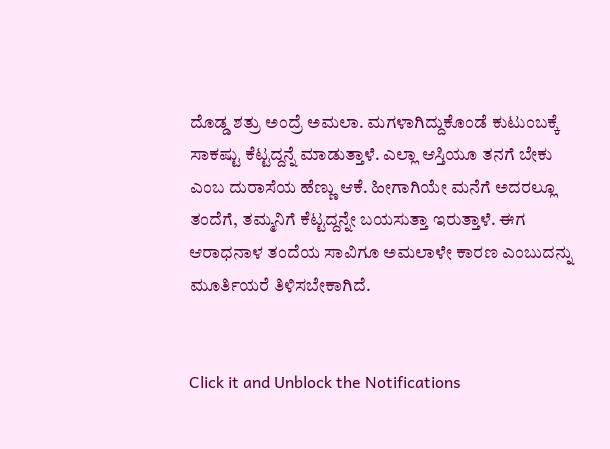ದೊಡ್ಡ ಶತ್ರು ಅಂದ್ರೆ ಅಮಲಾ. ಮಗಳಾಗಿದ್ದುಕೊಂಡೆ ಕುಟುಂಬಕ್ಕೆ ಸಾಕಷ್ಟು ಕೆಟ್ಟದ್ದನ್ನೆ ಮಾಡುತ್ತಾಳೆ. ಎಲ್ಲಾ ಆಸ್ತಿಯೂ ತನಗೆ ಬೇಕು ಎಂಬ ದುರಾಸೆಯ ಹೆಣ್ಣು ಆಕೆ. ಹೀಗಾಗಿಯೇ ಮನೆಗೆ ಅದರಲ್ಲೂ ತಂದೆಗೆ, ತಮ್ಮನಿಗೆ ಕೆಟ್ಟದ್ದನ್ನೇ ಬಯಸುತ್ತಾ ಇರುತ್ತಾಳೆ. ಈಗ ಆರಾಧನಾಳ ತಂದೆಯ ಸಾವಿಗೂ ಅಮಲಾಳೇ ಕಾರಣ ಎಂಬುದನ್ನು ಮೂರ್ತಿಯರೆ ತಿಳಿಸಬೇಕಾಗಿದೆ.


Click it and Unblock the Notifications